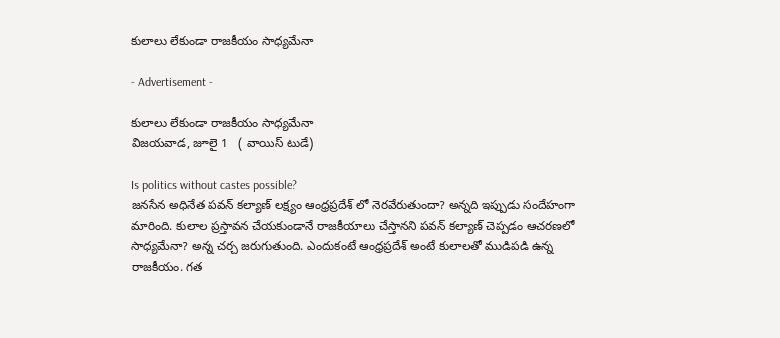కులాలు లేకుండా రాజకీయం సాధ్యమేనా

- Advertisement -

కులాలు లేకుండా రాజకీయం సాధ్యమేనా
విజయవాడ, జూలై 1   ( వాయిస్ టుడే)

Is politics without castes possible?
జనసేన అధినేత పవన్ కల్యాణ్ లక్ష్యం ఆంధ్రప్రదేశ్ లో నెరవేరుతుందా? అన్నది ఇప్పుడు సందేహంగా మారింది. కులాల ప్రస్తావన చేయకుండానే రాజకీయాలు చేస్తానని పవన్ కల్యాణ్ చెప్పడం ఆచరణలో సాధ్యమేనా? అన్న చర్చ జరుగుతుంది. ఎందుకంటే ఆంధ్రప్రదేశ్ అంటే కులాలతో ముడిపడి ఉన్న రాజకీయం. గత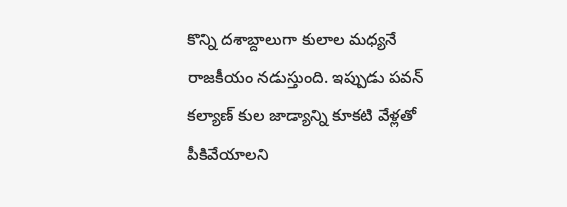కొన్ని దశాబ్దాలుగా కులాల మధ్యనే రాజకీయం నడుస్తుంది. ఇప్పుడు పవన్ కల్యాణ్ కుల జాడ్యాన్ని కూకటి వేళ్లతో పీకివేయాలని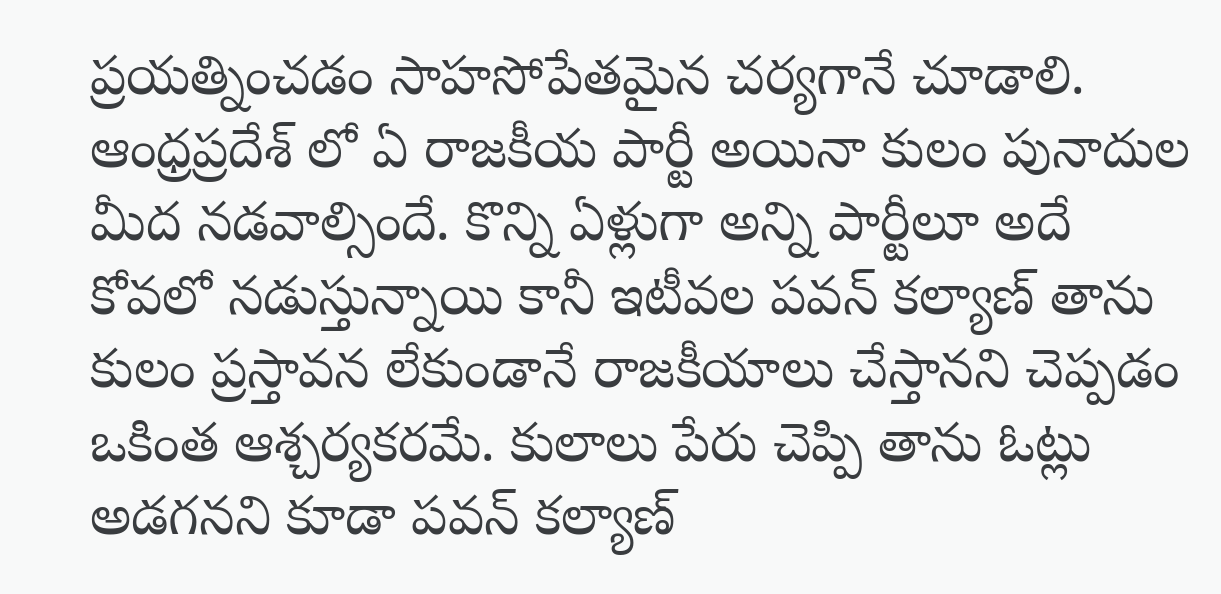ప్రయత్నించడం సాహసోపేతమైన చర్యగానే చూడాలి. ఆంధ్రప్రదేశ్ లో ఏ రాజకీయ పార్టీ అయినా కులం పునాదుల మీద నడవాల్సిందే. కొన్ని ఏళ్లుగా అన్ని పార్టీలూ అదే కోవలో నడుస్తున్నాయి కానీ ఇటీవల పవన్ కల్యాణ్ తాను కులం ప్రస్తావన లేకుండానే రాజకీయాలు చేస్తానని చెప్పడం ఒకింత ఆశ్చర్యకరమే. కులాలు పేరు చెప్పి తాను ఓట్లు అడగనని కూడా పవన్ కల్యాణ్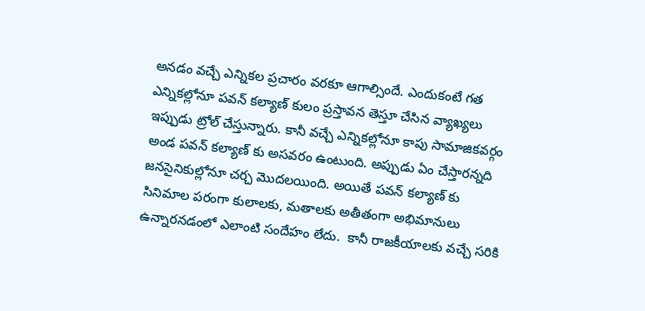అనడం వచ్చే ఎన్నికల ప్రచారం వరకూ ఆగాల్సిందే. ఎందుకంటే గత ఎన్నికల్లోనూ పవన్ కల్యాణ్ కులం ప్రస్తావన తెస్తూ చేసిన వ్యాఖ్యలు ఇప్పుడు ట్రోల్ చేస్తున్నారు. కానీ వచ్చే ఎన్నికల్లోనూ కాపు సామాజికవర్గం అండ పవన్ కల్యాణ్ కు అసవరం ఉంటుంది. అప్పుడు ఏం చేస్తారన్నది జనసైనికుల్లోనూ చర్చ మొదలయింది. అయితే పవన్ కల్యాణ్ కు సినిమాల పరంగా కులాలకు, మతాలకు అతీతంగా అభిమానులు ఉన్నారనడంలో ఎలాంటి సందేహం లేదు.  కానీ రాజకీయాలకు వచ్చే సరికి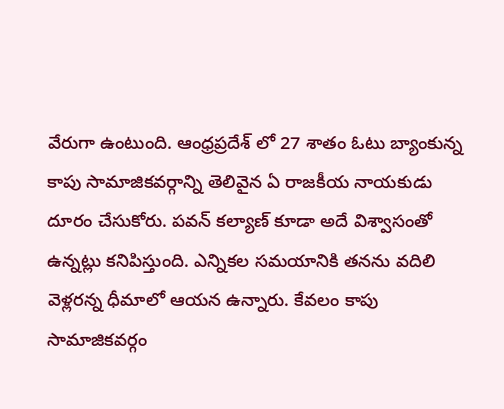వేరుగా ఉంటుంది. ఆంధ్రప్రదేశ్ లో 27 శాతం ఓటు బ్యాంకున్న కాపు సామాజికవర్గాన్ని తెలివైన ఏ రాజకీయ నాయకుడు దూరం చేసుకోరు. పవన్ కల్యాణ్ కూడా అదే విశ్వాసంతో ఉన్నట్లు కనిపిస్తుంది. ఎన్నికల సమయానికి తనను వదిలి వెళ్లరన్న ధీమాలో ఆయన ఉన్నారు. కేవలం కాపు సామాజికవర్గం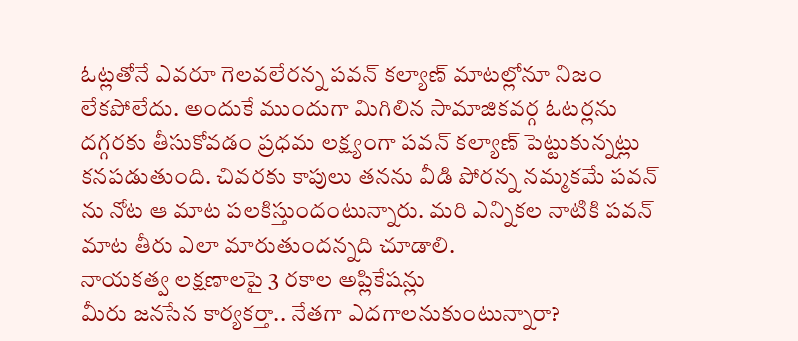ఓట్లతోనే ఎవరూ గెలవలేరన్న పవన్ కల్యాణ్ మాటల్లోనూ నిజం లేకపోలేదు. అందుకే ముందుగా మిగిలిన సామాజికవర్గ ఓటర్లను దగ్గరకు తీసుకోవడం ప్రధమ లక్ష్యంగా పవన్ కల్యాణ్ పెట్టుకున్నట్లు కనపడుతుంది. చివరకు కాపులు తనను వీడి పోరన్న నమ్మకమే పవన్ ను నోట ఆ మాట పలకిస్తుందంటున్నారు. మరి ఎన్నికల నాటికి పవన్ మాట తీరు ఎలా మారుతుందన్నది చూడాలి.
నాయకత్వ లక్షణాలపై 3 రకాల అప్లికేషన్లు
మీరు జనసేన కార్యకర్తా.. నేతగా ఎదగాలనుకుంటున్నారా?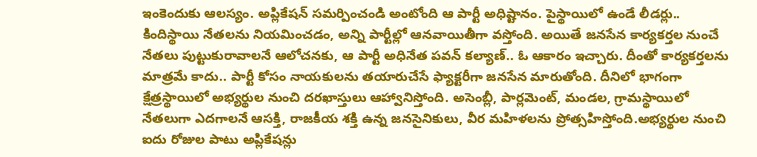ఇంకెందుకు ఆలస్యం. అప్లికేషన్‌ సమర్పించండి అంటోంది ఆ పార్టీ అధిష్టానం. పైస్థాయిలో ఉండే లీడర్లు.. కిందిస్థాయి నేతలను నియమించడం, అన్ని పార్టీల్లో ఆనవాయితీగా వస్తోంది. అయితే జనసేన కార్యకర్తల నుంచే నేతలు పుట్టుకురావాలనే ఆలోచనకు, ఆ పార్టీ అధినేత పవన్‌ కల్యాణ్‌.. ఓ ఆకారం ఇచ్చారు. దీంతో కార్యకర్తలను మాత్రమే కాదు.. పార్టీ కోసం నాయకులను తయారుచేసే ఫ్యాక్టరీగా జనసేన మారుతోంది. దీనిలో భాగంగా క్షేత్రస్థాయిలో అభ్యర్థుల నుంచి దరఖాస్తులు ఆహ్వానిస్తోంది. అసెంబ్లీ, పార్లమెంట్, మండల, గ్రామస్థాయిలో నేతలుగా ఎదగాలనే ఆసక్తి, రాజకీయ శక్తి ఉన్న జనసైనికులు, వీర మహిళలను ప్రోత్సహిస్తోంది.అభ్యర్థుల నుంచి ఐదు రోజుల పాటు అప్లికేషన్లు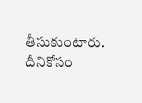తీసుకుంటారు. దీనికోసం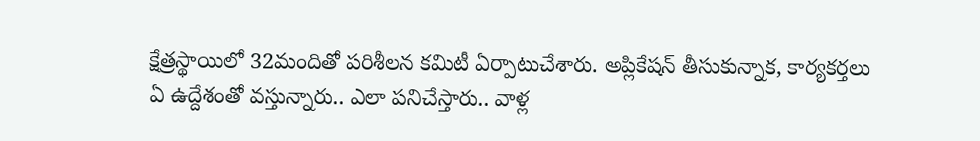క్షేత్రస్థాయిలో 32మందితో పరిశీలన కమిటీ ఏర్పాటుచేశారు. అప్లికేషన్‌ తీసుకున్నాక, కార్యకర్తలు ఏ ఉద్దేశంతో వస్తున్నారు.. ఎలా పనిచేస్తారు.. వాళ్ల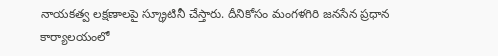నాయకత్వ లక్షణాలపై స్క్రూటినీ చేస్తారు. దీనికోసం మంగళగిరి జనసేన ప్రధాన కార్యాలయంలో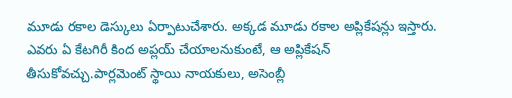మూడు రకాల డెస్కులు ఏర్పాటుచేశారు. అక్కడ మూడు రకాల అప్లికేషన్లు ఇస్తారు. ఎవరు ఏ కేటగిరీ కింద అప్లయ్‌ చేయాలనుకుంటే, ఆ అప్లికేషన్‌ తీసుకోవచ్చు.పార్లమెంట్ స్థాయి నాయకులు, అసెంబ్లీ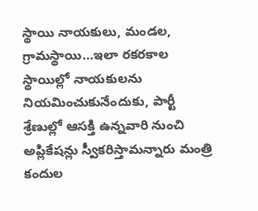స్థాయి నాయకులు, మండల, గ్రామస్థాయి…ఇలా రకరకాల స్థాయిల్లో నాయకులను నియమించుకునేందుకు, పార్టీ శ్రేణుల్లో ఆసక్తి ఉన్నవారి నుంచి అప్లికేషన్లు స్వీకరిస్తామన్నారు మంత్రి కందుల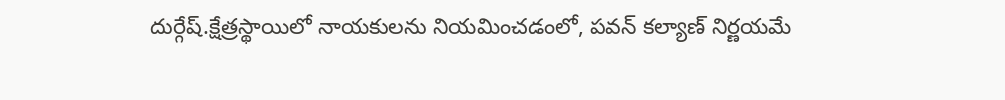దుర్గేష్‌.క్షేత్రస్థాయిలో నాయకులను నియమించడంలో, పవన్‌ కల్యాణ్‌ నిర్ణయమే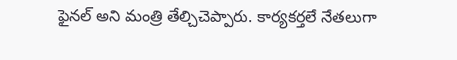ఫైనల్‌ అని మంత్రి తేల్చిచెప్పారు. కార్యకర్తలే నేతలుగా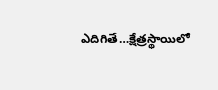ఎదిగితే…క్షేత్రస్థాయిలో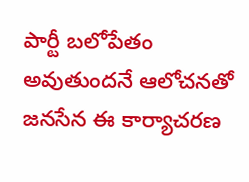పార్టీ బలోపేతం అవుతుందనే ఆలోచనతో జనసేన ఈ కార్యాచరణ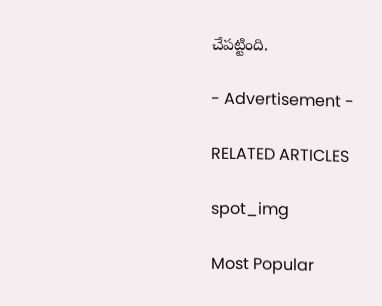చేపట్టింది.

- Advertisement -

RELATED ARTICLES

spot_img

Most Popular